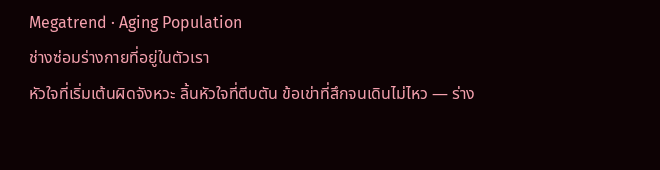Megatrend · Aging Population
ช่างซ่อมร่างกายที่อยู่ในตัวเรา
หัวใจที่เริ่มเต้นผิดจังหวะ ลิ้นหัวใจที่ตีบตัน ข้อเข่าที่สึกจนเดินไม่ไหว — ร่าง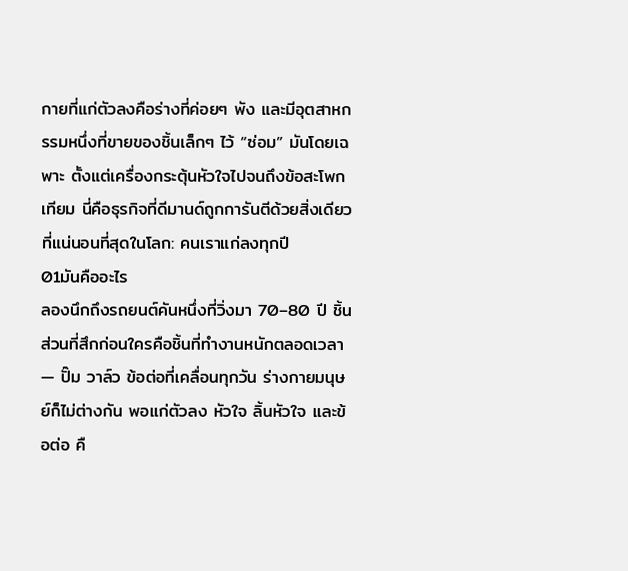กายที่แก่ตัวลงคือร่างที่ค่อยๆ พัง และมีอุตสาหกรรมหนึ่งที่ขายของชิ้นเล็กๆ ไว้ “ซ่อม” มันโดยเฉพาะ ตั้งแต่เครื่องกระตุ้นหัวใจไปจนถึงข้อสะโพกเทียม นี่คือธุรกิจที่ดีมานด์ถูกการันตีด้วยสิ่งเดียวที่แน่นอนที่สุดในโลก: คนเราแก่ลงทุกปี
01มันคืออะไร
ลองนึกถึงรถยนต์คันหนึ่งที่วิ่งมา 70–80 ปี ชิ้นส่วนที่สึกก่อนใครคือชิ้นที่ทำงานหนักตลอดเวลา — ปั๊ม วาล์ว ข้อต่อที่เคลื่อนทุกวัน ร่างกายมนุษย์ก็ไม่ต่างกัน พอแก่ตัวลง หัวใจ ลิ้นหัวใจ และข้อต่อ คื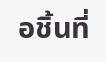อชิ้นที่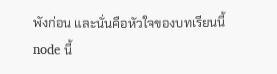พังก่อน และนั่นคือหัวใจของบทเรียนนี้
node นี้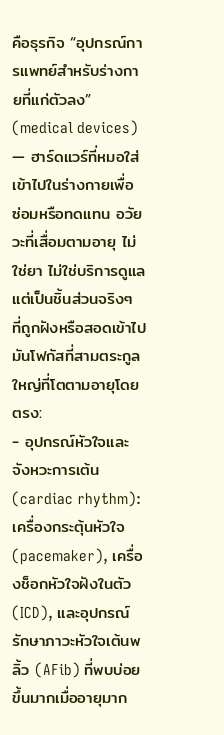คือธุรกิจ “อุปกรณ์การแพทย์สำหรับร่างกายที่แก่ตัวลง” (medical devices) — ฮาร์ดแวร์ที่หมอใส่เข้าไปในร่างกายเพื่อ ซ่อมหรือทดแทน อวัยวะที่เสื่อมตามอายุ ไม่ใช่ยา ไม่ใช่บริการดูแล แต่เป็นชิ้นส่วนจริงๆ ที่ถูกฝังหรือสอดเข้าไป มันโฟกัสที่สามตระกูลใหญ่ที่โตตามอายุโดยตรง:
- อุปกรณ์หัวใจและจังหวะการเต้น (cardiac rhythm): เครื่องกระตุ้นหัวใจ (pacemaker), เครื่องช็อกหัวใจฝังในตัว (ICD), และอุปกรณ์รักษาภาวะหัวใจเต้นพลิ้ว (AFib) ที่พบบ่อยขึ้นมากเมื่ออายุมาก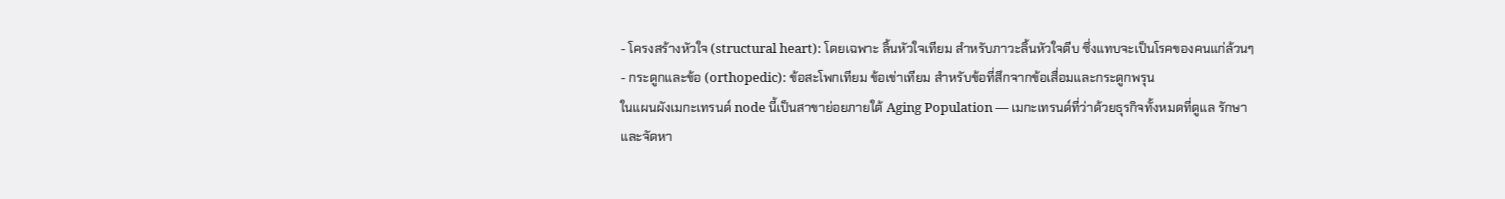- โครงสร้างหัวใจ (structural heart): โดยเฉพาะ ลิ้นหัวใจเทียม สำหรับภาวะลิ้นหัวใจตีบ ซึ่งแทบจะเป็นโรคของคนแก่ล้วนๆ
- กระดูกและข้อ (orthopedic): ข้อสะโพกเทียม ข้อเข่าเทียม สำหรับข้อที่สึกจากข้อเสื่อมและกระดูกพรุน
ในแผนผังเมกะเทรนด์ node นี้เป็นสาขาย่อยภายใต้ Aging Population — เมกะเทรนด์ที่ว่าด้วยธุรกิจทั้งหมดที่ดูแล รักษา และจัดหา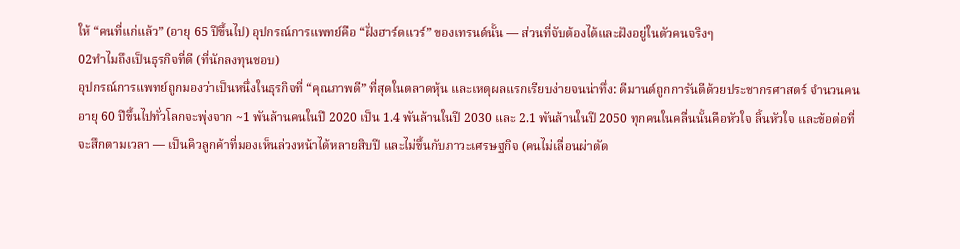ให้ “คนที่แก่แล้ว” (อายุ 65 ปีขึ้นไป) อุปกรณ์การแพทย์คือ “ฝั่งฮาร์ดแวร์” ของเทรนด์นั้น — ส่วนที่จับต้องได้และฝังอยู่ในตัวคนจริงๆ
02ทำไมถึงเป็นธุรกิจที่ดี (ที่นักลงทุนชอบ)
อุปกรณ์การแพทย์ถูกมองว่าเป็นหนึ่งในธุรกิจที่ “คุณภาพดี” ที่สุดในตลาดหุ้น และเหตุผลแรกเรียบง่ายจนน่าทึ่ง: ดีมานด์ถูกการันตีด้วยประชากรศาสตร์ จำนวนคนอายุ 60 ปีขึ้นไปทั่วโลกจะพุ่งจาก ~1 พันล้านคนในปี 2020 เป็น 1.4 พันล้านในปี 2030 และ 2.1 พันล้านในปี 2050 ทุกคนในคลื่นนั้นคือหัวใจ ลิ้นหัวใจ และข้อต่อที่จะสึกตามเวลา — เป็นคิวลูกค้าที่มองเห็นล่วงหน้าได้หลายสิบปี และไม่ขึ้นกับภาวะเศรษฐกิจ (คนไม่เลื่อนผ่าตัด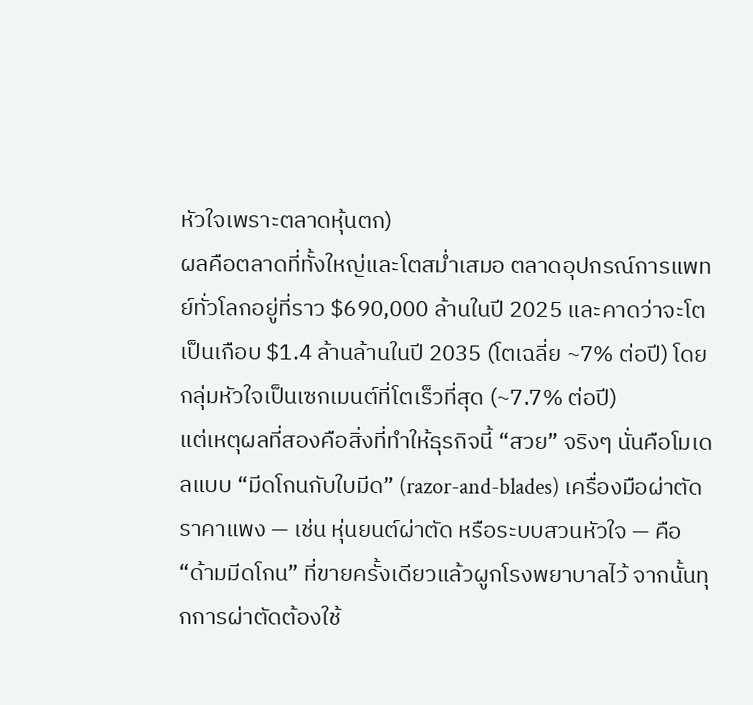หัวใจเพราะตลาดหุ้นตก)
ผลคือตลาดที่ทั้งใหญ่และโตสม่ำเสมอ ตลาดอุปกรณ์การแพทย์ทั่วโลกอยู่ที่ราว $690,000 ล้านในปี 2025 และคาดว่าจะโตเป็นเกือบ $1.4 ล้านล้านในปี 2035 (โตเฉลี่ย ~7% ต่อปี) โดยกลุ่มหัวใจเป็นเซกเมนต์ที่โตเร็วที่สุด (~7.7% ต่อปี)
แต่เหตุผลที่สองคือสิ่งที่ทำให้ธุรกิจนี้ “สวย” จริงๆ นั่นคือโมเดลแบบ “มีดโกนกับใบมีด” (razor-and-blades) เครื่องมือผ่าตัดราคาแพง — เช่น หุ่นยนต์ผ่าตัด หรือระบบสวนหัวใจ — คือ “ด้ามมีดโกน” ที่ขายครั้งเดียวแล้วผูกโรงพยาบาลไว้ จากนั้นทุกการผ่าตัดต้องใช้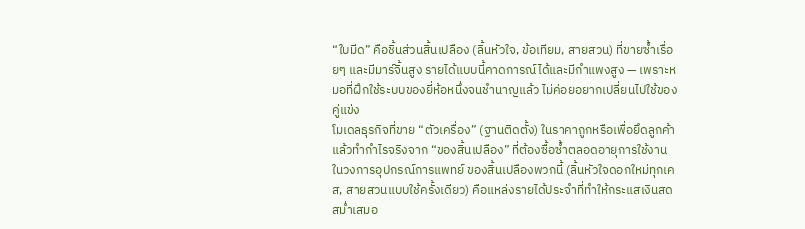“ใบมีด” คือชิ้นส่วนสิ้นเปลือง (ลิ้นหัวใจ, ข้อเทียม, สายสวน) ที่ขายซ้ำเรื่อยๆ และมีมาร์จิ้นสูง รายได้แบบนี้คาดการณ์ได้และมีกำแพงสูง — เพราะหมอที่ฝึกใช้ระบบของยี่ห้อหนึ่งจนชำนาญแล้ว ไม่ค่อยอยากเปลี่ยนไปใช้ของคู่แข่ง
โมเดลธุรกิจที่ขาย “ตัวเครื่อง” (ฐานติดตั้ง) ในราคาถูกหรือเพื่อยึดลูกค้า แล้วทำกำไรจริงจาก “ของสิ้นเปลือง” ที่ต้องซื้อซ้ำตลอดอายุการใช้งาน ในวงการอุปกรณ์การแพทย์ ของสิ้นเปลืองพวกนี้ (ลิ้นหัวใจดอกใหม่ทุกเคส, สายสวนแบบใช้ครั้งเดียว) คือแหล่งรายได้ประจำที่ทำให้กระแสเงินสดสม่ำเสมอ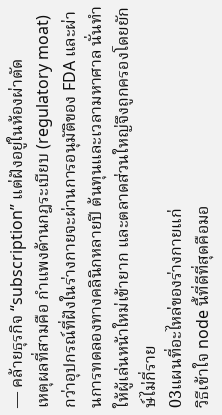— คล้ายธุรกิจ “subscription” แต่ฝังอยู่ในห้องผ่าตัด
เหตุผลที่สามคือ กำแพงด้านกฎระเบียบ (regulatory moat) กว่าอุปกรณ์ที่ฝังในร่างกายจะผ่านการอนุมัติของ FDA และผ่านการทดลองทางคลินิกหลายปี ต้นทุนและเวลามหาศาล นั่นทำให้ผู้เล่นหน้าใหม่เข้ายาก และตลาดส่วนใหญ่จึงถูกครองโดยยักษ์ไม่กี่ราย
03แผนที่อะไหล่ของร่างกายแก่
วิธีเข้าใจ node นี้ที่ดีที่สุดคือมอ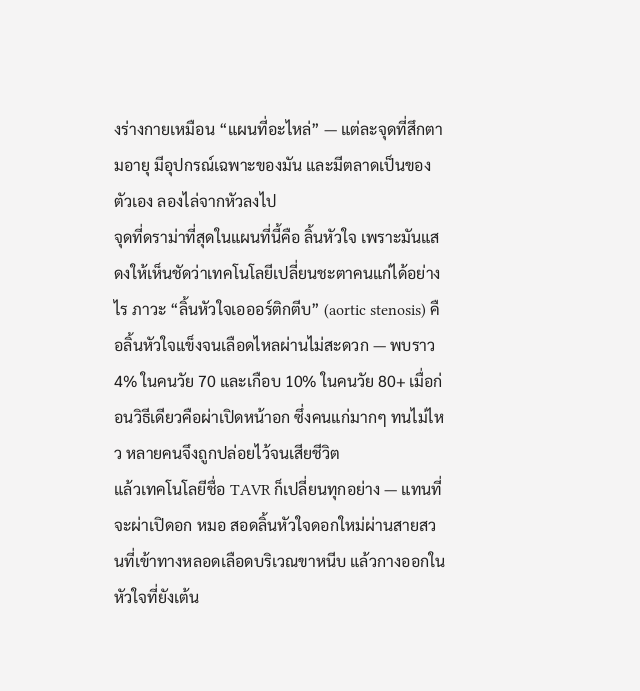งร่างกายเหมือน “แผนที่อะไหล่” — แต่ละจุดที่สึกตามอายุ มีอุปกรณ์เฉพาะของมัน และมีตลาดเป็นของตัวเอง ลองไล่จากหัวลงไป
จุดที่ดราม่าที่สุดในแผนที่นี้คือ ลิ้นหัวใจ เพราะมันแสดงให้เห็นชัดว่าเทคโนโลยีเปลี่ยนชะตาคนแก่ได้อย่างไร ภาวะ “ลิ้นหัวใจเอออร์ติกตีบ” (aortic stenosis) คือลิ้นหัวใจแข็งจนเลือดไหลผ่านไม่สะดวก — พบราว 4% ในคนวัย 70 และเกือบ 10% ในคนวัย 80+ เมื่อก่อนวิธีเดียวคือผ่าเปิดหน้าอก ซึ่งคนแก่มากๆ ทนไม่ไหว หลายคนจึงถูกปล่อยไว้จนเสียชีวิต
แล้วเทคโนโลยีชื่อ TAVR ก็เปลี่ยนทุกอย่าง — แทนที่จะผ่าเปิดอก หมอ สอดลิ้นหัวใจดอกใหม่ผ่านสายสวนที่เข้าทางหลอดเลือดบริเวณขาหนีบ แล้วกางออกในหัวใจที่ยังเต้น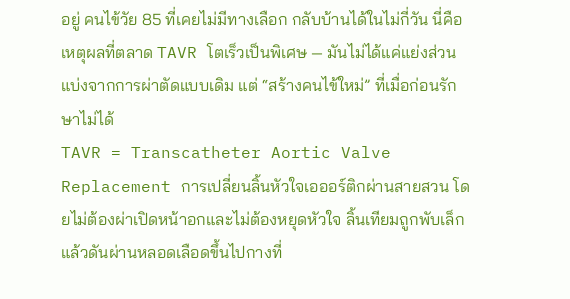อยู่ คนไข้วัย 85 ที่เคยไม่มีทางเลือก กลับบ้านได้ในไม่กี่วัน นี่คือเหตุผลที่ตลาด TAVR โตเร็วเป็นพิเศษ — มันไม่ได้แค่แย่งส่วนแบ่งจากการผ่าตัดแบบเดิม แต่ “สร้างคนไข้ใหม่” ที่เมื่อก่อนรักษาไม่ได้
TAVR = Transcatheter Aortic Valve Replacement การเปลี่ยนลิ้นหัวใจเอออร์ติกผ่านสายสวน โดยไม่ต้องผ่าเปิดหน้าอกและไม่ต้องหยุดหัวใจ ลิ้นเทียมถูกพับเล็กแล้วดันผ่านหลอดเลือดขึ้นไปกางที่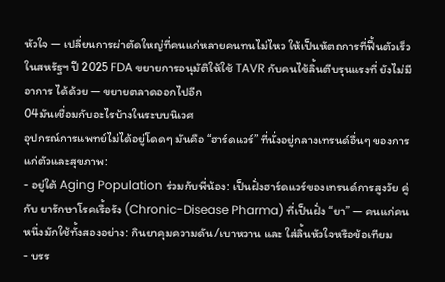หัวใจ — เปลี่ยนการผ่าตัดใหญ่ที่คนแก่หลายคนทนไม่ไหว ให้เป็นหัตถการที่ฟื้นตัวเร็ว ในสหรัฐฯ ปี 2025 FDA ขยายการอนุมัติให้ใช้ TAVR กับคนไข้ลิ้นตีบรุนแรงที่ ยังไม่มีอาการ ได้ด้วย — ขยายตลาดออกไปอีก
04มันเชื่อมกับอะไรบ้างในระบบนิเวศ
อุปกรณ์การแพทย์ไม่ได้อยู่โดดๆ มันคือ “ฮาร์ดแวร์” ที่นั่งอยู่กลางเทรนด์อื่นๆ ของการแก่ตัวและสุขภาพ:
- อยู่ใต้ Aging Population ร่วมกับพี่น้อง: เป็นฝั่งฮาร์ดแวร์ของเทรนด์การสูงวัย คู่กับ ยารักษาโรคเรื้อรัง (Chronic-Disease Pharma) ที่เป็นฝั่ง “ยา” — คนแก่คนหนึ่งมักใช้ทั้งสองอย่าง: กินยาคุมความดัน/เบาหวาน และ ใส่ลิ้นหัวใจหรือข้อเทียม
- บรร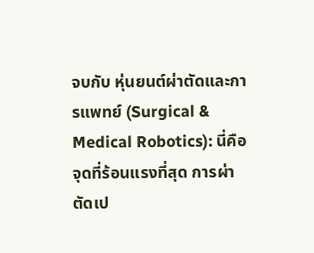จบกับ หุ่นยนต์ผ่าตัดและการแพทย์ (Surgical & Medical Robotics): นี่คือจุดที่ร้อนแรงที่สุด การผ่าตัดเป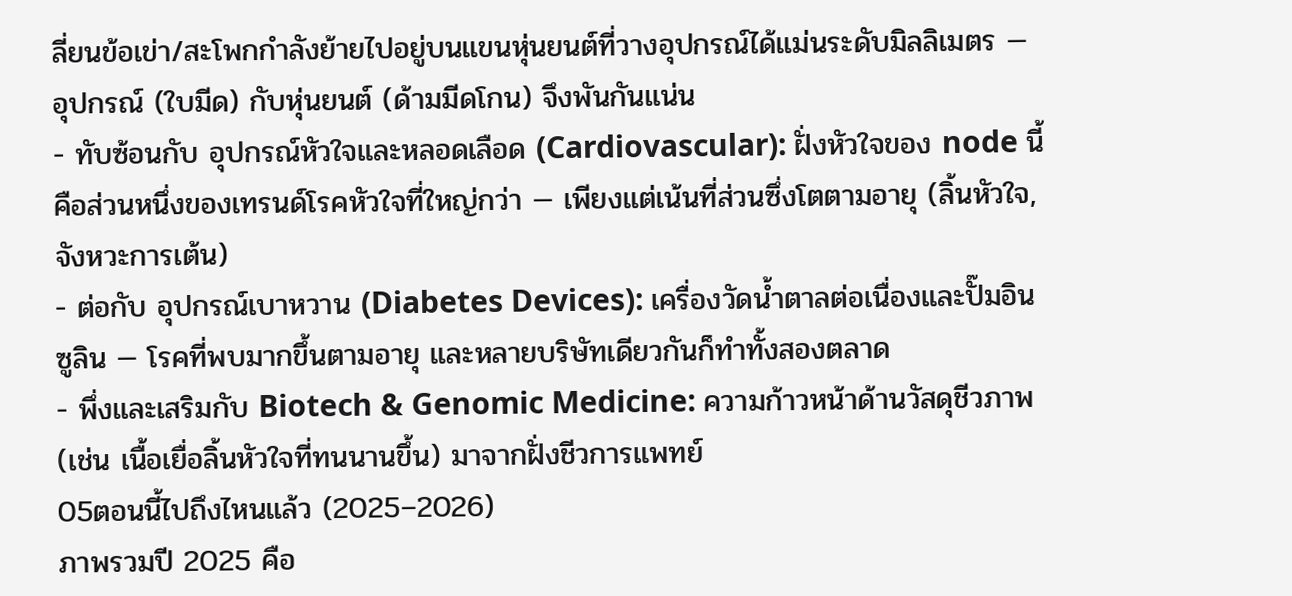ลี่ยนข้อเข่า/สะโพกกำลังย้ายไปอยู่บนแขนหุ่นยนต์ที่วางอุปกรณ์ได้แม่นระดับมิลลิเมตร — อุปกรณ์ (ใบมีด) กับหุ่นยนต์ (ด้ามมีดโกน) จึงพันกันแน่น
- ทับซ้อนกับ อุปกรณ์หัวใจและหลอดเลือด (Cardiovascular): ฝั่งหัวใจของ node นี้คือส่วนหนึ่งของเทรนด์โรคหัวใจที่ใหญ่กว่า — เพียงแต่เน้นที่ส่วนซึ่งโตตามอายุ (ลิ้นหัวใจ, จังหวะการเต้น)
- ต่อกับ อุปกรณ์เบาหวาน (Diabetes Devices): เครื่องวัดน้ำตาลต่อเนื่องและปั๊มอินซูลิน — โรคที่พบมากขึ้นตามอายุ และหลายบริษัทเดียวกันก็ทำทั้งสองตลาด
- พึ่งและเสริมกับ Biotech & Genomic Medicine: ความก้าวหน้าด้านวัสดุชีวภาพ (เช่น เนื้อเยื่อลิ้นหัวใจที่ทนนานขึ้น) มาจากฝั่งชีวการแพทย์
05ตอนนี้ไปถึงไหนแล้ว (2025–2026)
ภาพรวมปี 2025 คือ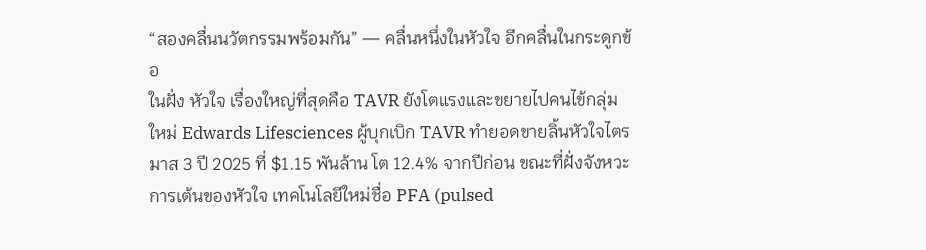“สองคลื่นนวัตกรรมพร้อมกัน” — คลื่นหนึ่งในหัวใจ อีกคลื่นในกระดูกข้อ
ในฝั่ง หัวใจ เรื่องใหญ่ที่สุดคือ TAVR ยังโตแรงและขยายไปคนไข้กลุ่มใหม่ Edwards Lifesciences ผู้บุกเบิก TAVR ทำยอดขายลิ้นหัวใจไตรมาส 3 ปี 2025 ที่ $1.15 พันล้าน โต 12.4% จากปีก่อน ขณะที่ฝั่งจังหวะการเต้นของหัวใจ เทคโนโลยีใหม่ชื่อ PFA (pulsed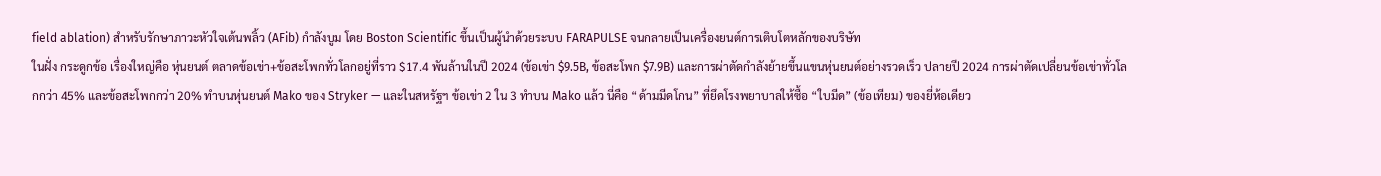field ablation) สำหรับรักษาภาวะหัวใจเต้นพลิ้ว (AFib) กำลังบูม โดย Boston Scientific ขึ้นเป็นผู้นำด้วยระบบ FARAPULSE จนกลายเป็นเครื่องยนต์การเติบโตหลักของบริษัท
ในฝั่ง กระดูกข้อ เรื่องใหญ่คือ หุ่นยนต์ ตลาดข้อเข่า+ข้อสะโพกทั่วโลกอยู่ที่ราว $17.4 พันล้านในปี 2024 (ข้อเข่า $9.5B, ข้อสะโพก $7.9B) และการผ่าตัดกำลังย้ายขึ้นแขนหุ่นยนต์อย่างรวดเร็ว ปลายปี 2024 การผ่าตัดเปลี่ยนข้อเข่าทั่วโลกกว่า 45% และข้อสะโพกกว่า 20% ทำบนหุ่นยนต์ Mako ของ Stryker — และในสหรัฐฯ ข้อเข่า 2 ใน 3 ทำบน Mako แล้ว นี่คือ “ด้ามมีดโกน” ที่ยึดโรงพยาบาลให้ซื้อ “ใบมีด” (ข้อเทียม) ของยี่ห้อเดียว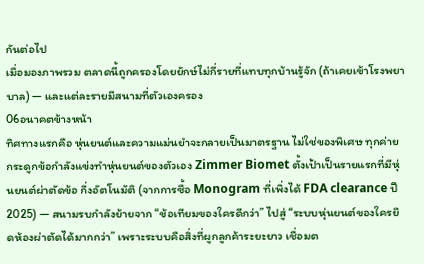กันต่อไป
เมื่อมองภาพรวม ตลาดนี้ถูกครองโดยยักษ์ไม่กี่รายที่แทบทุกบ้านรู้จัก (ถ้าเคยเข้าโรงพยาบาล) — และแต่ละรายมีสนามที่ตัวเองครอง
06อนาคตข้างหน้า
ทิศทางแรกคือ หุ่นยนต์และความแม่นยำจะกลายเป็นมาตรฐาน ไม่ใช่ของพิเศษ ทุกค่ายกระดูกข้อกำลังแข่งทำหุ่นยนต์ของตัวเอง Zimmer Biomet ตั้งเป้าเป็นรายแรกที่มีหุ่นยนต์ผ่าตัดข้อ กึ่งอัตโนมัติ (จากการซื้อ Monogram ที่เพิ่งได้ FDA clearance ปี 2025) — สนามรบกำลังย้ายจาก “ข้อเทียมของใครดีกว่า” ไปสู่ “ระบบหุ่นยนต์ของใครยึดห้องผ่าตัดได้มากกว่า” เพราะระบบคือสิ่งที่ผูกลูกค้าระยะยาว เชื่อมต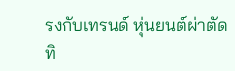รงกับเทรนด์ หุ่นยนต์ผ่าตัด
ทิ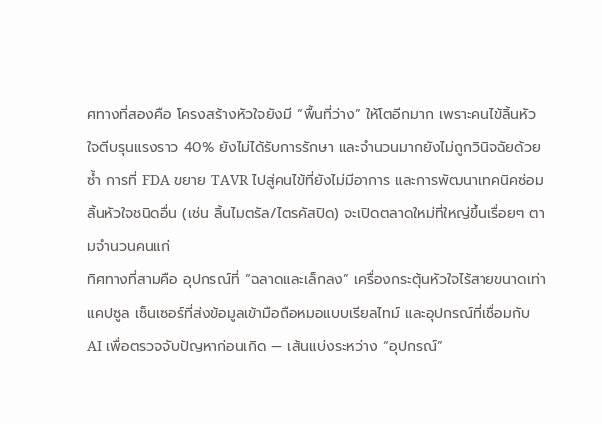ศทางที่สองคือ โครงสร้างหัวใจยังมี “พื้นที่ว่าง” ให้โตอีกมาก เพราะคนไข้ลิ้นหัวใจตีบรุนแรงราว 40% ยังไม่ได้รับการรักษา และจำนวนมากยังไม่ถูกวินิจฉัยด้วยซ้ำ การที่ FDA ขยาย TAVR ไปสู่คนไข้ที่ยังไม่มีอาการ และการพัฒนาเทคนิคซ่อมลิ้นหัวใจชนิดอื่น (เช่น ลิ้นไมตรัล/ไตรคัสปิด) จะเปิดตลาดใหม่ที่ใหญ่ขึ้นเรื่อยๆ ตามจำนวนคนแก่
ทิศทางที่สามคือ อุปกรณ์ที่ “ฉลาดและเล็กลง” เครื่องกระตุ้นหัวใจไร้สายขนาดเท่าแคปซูล เซ็นเซอร์ที่ส่งข้อมูลเข้ามือถือหมอแบบเรียลไทม์ และอุปกรณ์ที่เชื่อมกับ AI เพื่อตรวจจับปัญหาก่อนเกิด — เส้นแบ่งระหว่าง “อุปกรณ์”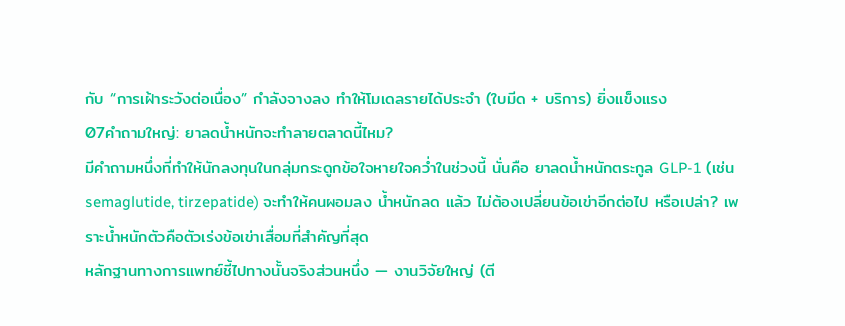กับ “การเฝ้าระวังต่อเนื่อง” กำลังจางลง ทำให้โมเดลรายได้ประจำ (ใบมีด + บริการ) ยิ่งแข็งแรง
07คำถามใหญ่: ยาลดน้ำหนักจะทำลายตลาดนี้ไหม?
มีคำถามหนึ่งที่ทำให้นักลงทุนในกลุ่มกระดูกข้อใจหายใจคว่ำในช่วงนี้ นั่นคือ ยาลดน้ำหนักตระกูล GLP-1 (เช่น semaglutide, tirzepatide) จะทำให้คนผอมลง น้ำหนักลด แล้ว ไม่ต้องเปลี่ยนข้อเข่าอีกต่อไป หรือเปล่า? เพราะน้ำหนักตัวคือตัวเร่งข้อเข่าเสื่อมที่สำคัญที่สุด
หลักฐานทางการแพทย์ชี้ไปทางนั้นจริงส่วนหนึ่ง — งานวิจัยใหญ่ (ตี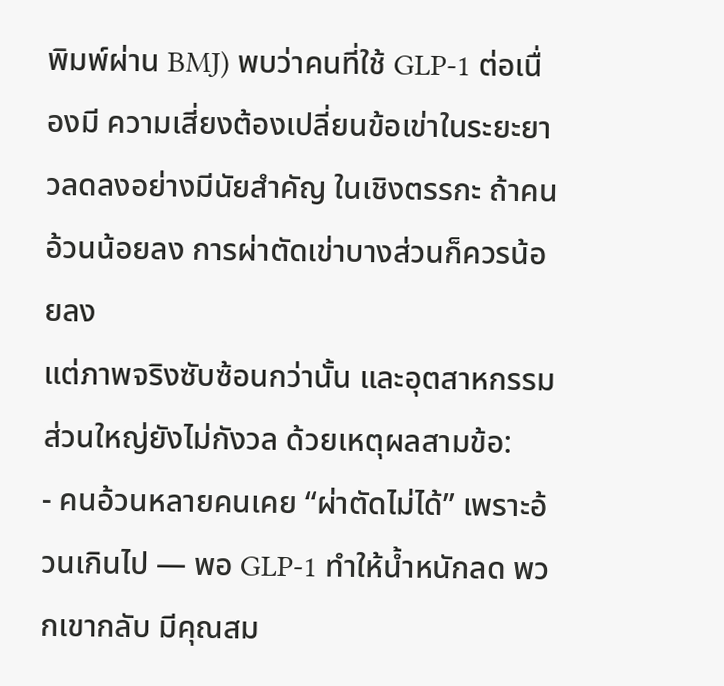พิมพ์ผ่าน BMJ) พบว่าคนที่ใช้ GLP-1 ต่อเนื่องมี ความเสี่ยงต้องเปลี่ยนข้อเข่าในระยะยาวลดลงอย่างมีนัยสำคัญ ในเชิงตรรกะ ถ้าคนอ้วนน้อยลง การผ่าตัดเข่าบางส่วนก็ควรน้อยลง
แต่ภาพจริงซับซ้อนกว่านั้น และอุตสาหกรรมส่วนใหญ่ยังไม่กังวล ด้วยเหตุผลสามข้อ:
- คนอ้วนหลายคนเคย “ผ่าตัดไม่ได้” เพราะอ้วนเกินไป — พอ GLP-1 ทำให้น้ำหนักลด พวกเขากลับ มีคุณสม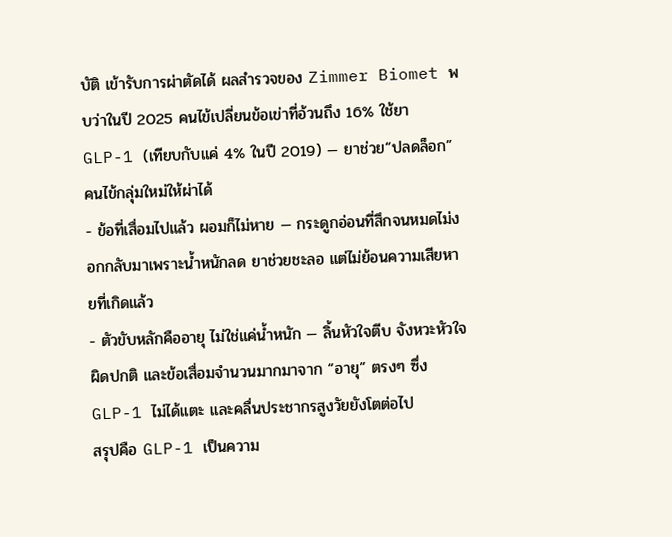บัติ เข้ารับการผ่าตัดได้ ผลสำรวจของ Zimmer Biomet พบว่าในปี 2025 คนไข้เปลี่ยนข้อเข่าที่อ้วนถึง 16% ใช้ยา GLP-1 (เทียบกับแค่ 4% ในปี 2019) — ยาช่วย“ปลดล็อก” คนไข้กลุ่มใหม่ให้ผ่าได้
- ข้อที่เสื่อมไปแล้ว ผอมก็ไม่หาย — กระดูกอ่อนที่สึกจนหมดไม่งอกกลับมาเพราะน้ำหนักลด ยาช่วยชะลอ แต่ไม่ย้อนความเสียหายที่เกิดแล้ว
- ตัวขับหลักคืออายุ ไม่ใช่แค่น้ำหนัก — ลิ้นหัวใจตีบ จังหวะหัวใจผิดปกติ และข้อเสื่อมจำนวนมากมาจาก “อายุ” ตรงๆ ซึ่ง GLP-1 ไม่ได้แตะ และคลื่นประชากรสูงวัยยังโตต่อไป
สรุปคือ GLP-1 เป็นความ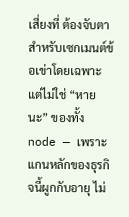เสี่ยงที่ ต้องจับตา สำหรับเซกเมนต์ข้อเข่าโดยเฉพาะ แต่ไม่ใช่ “หายนะ” ของทั้ง node — เพราะแกนหลักของธุรกิจนี้ผูกกับอายุ ไม่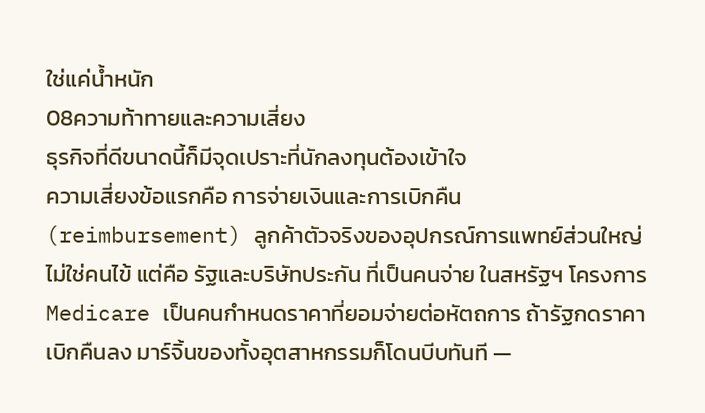ใช่แค่น้ำหนัก
08ความท้าทายและความเสี่ยง
ธุรกิจที่ดีขนาดนี้ก็มีจุดเปราะที่นักลงทุนต้องเข้าใจ
ความเสี่ยงข้อแรกคือ การจ่ายเงินและการเบิกคืน (reimbursement) ลูกค้าตัวจริงของอุปกรณ์การแพทย์ส่วนใหญ่ไม่ใช่คนไข้ แต่คือ รัฐและบริษัทประกัน ที่เป็นคนจ่าย ในสหรัฐฯ โครงการ Medicare เป็นคนกำหนดราคาที่ยอมจ่ายต่อหัตถการ ถ้ารัฐกดราคาเบิกคืนลง มาร์จิ้นของทั้งอุตสาหกรรมก็โดนบีบทันที —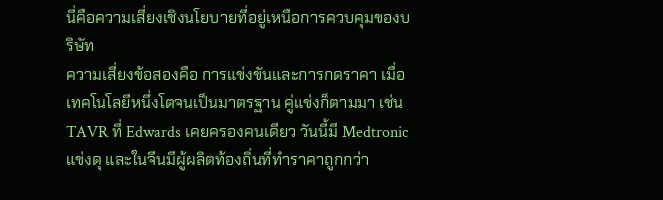นี่คือความเสี่ยงเชิงนโยบายที่อยู่เหนือการควบคุมของบริษัท
ความเสี่ยงข้อสองคือ การแข่งขันและการกดราคา เมื่อเทคโนโลยีหนึ่งโตจนเป็นมาตรฐาน คู่แข่งก็ตามมา เช่น TAVR ที่ Edwards เคยครองคนเดียว วันนี้มี Medtronic แข่งดุ และในจีนมีผู้ผลิตท้องถิ่นที่ทำราคาถูกกว่า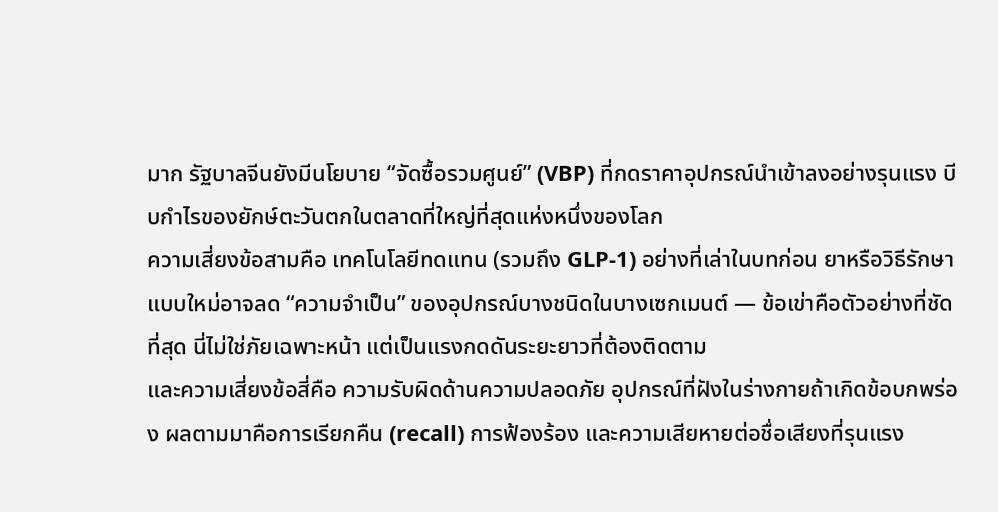มาก รัฐบาลจีนยังมีนโยบาย “จัดซื้อรวมศูนย์” (VBP) ที่กดราคาอุปกรณ์นำเข้าลงอย่างรุนแรง บีบกำไรของยักษ์ตะวันตกในตลาดที่ใหญ่ที่สุดแห่งหนึ่งของโลก
ความเสี่ยงข้อสามคือ เทคโนโลยีทดแทน (รวมถึง GLP-1) อย่างที่เล่าในบทก่อน ยาหรือวิธีรักษาแบบใหม่อาจลด “ความจำเป็น” ของอุปกรณ์บางชนิดในบางเซกเมนต์ — ข้อเข่าคือตัวอย่างที่ชัดที่สุด นี่ไม่ใช่ภัยเฉพาะหน้า แต่เป็นแรงกดดันระยะยาวที่ต้องติดตาม
และความเสี่ยงข้อสี่คือ ความรับผิดด้านความปลอดภัย อุปกรณ์ที่ฝังในร่างกายถ้าเกิดข้อบกพร่อง ผลตามมาคือการเรียกคืน (recall) การฟ้องร้อง และความเสียหายต่อชื่อเสียงที่รุนแรง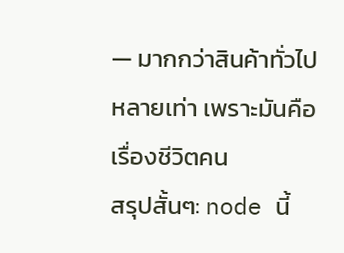— มากกว่าสินค้าทั่วไปหลายเท่า เพราะมันคือเรื่องชีวิตคน
สรุปสั้นๆ: node นี้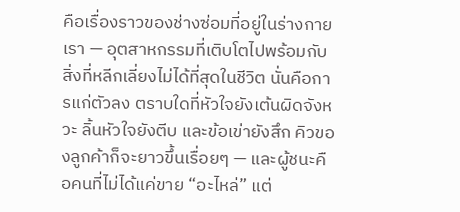คือเรื่องราวของช่างซ่อมที่อยู่ในร่างกายเรา — อุตสาหกรรมที่เติบโตไปพร้อมกับสิ่งที่หลีกเลี่ยงไม่ได้ที่สุดในชีวิต นั่นคือการแก่ตัวลง ตราบใดที่หัวใจยังเต้นผิดจังหวะ ลิ้นหัวใจยังตีบ และข้อเข่ายังสึก คิวของลูกค้าก็จะยาวขึ้นเรื่อยๆ — และผู้ชนะคือคนที่ไม่ได้แค่ขาย “อะไหล่” แต่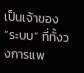เป็นเจ้าของ “ระบบ” ที่ทั้งวงการแพ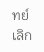ทย์เลิก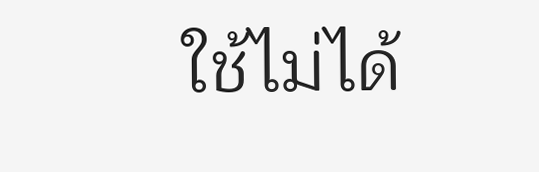ใช้ไม่ได้